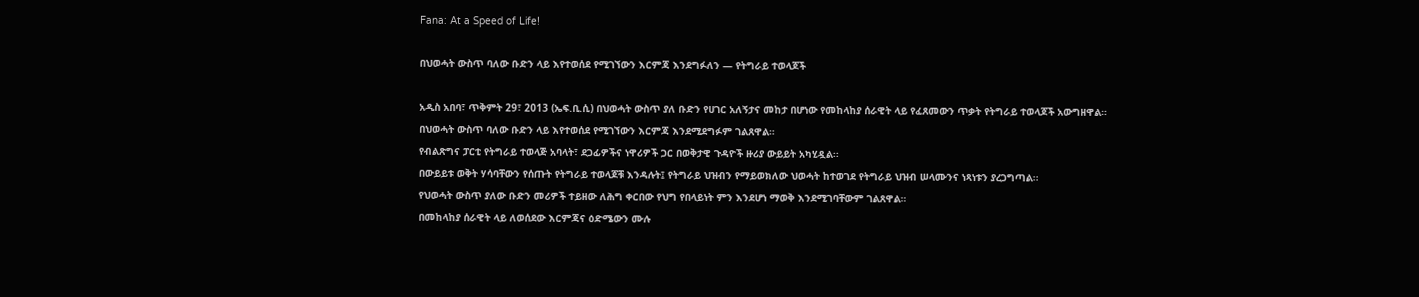Fana: At a Speed of Life!

በህወሓት ውስጥ ባለው ቡድን ላይ እየተወሰደ የሚገኘውን እርምጃ እንደግፉለን — የትግራይ ተወላጆች

አዲስ አበባ፣ ጥቅምት 29፣ 2013 (ኤፍ.ቢ.ሲ) በህወሓት ውስጥ ያለ ቡድን የሀገር አለኝታና መከታ በሆነው የመከላከያ ሰራዊት ላይ የፈጸመውን ጥቃት የትግራይ ተወላጆች አውግዘዋል።
በህወሓት ውስጥ ባለው ቡድን ላይ እየተወሰደ የሚገኘውን እርምጃ እንደሚደግፉም ገልጸዋል።
የብልጽግና ፓርቲ የትግራይ ተወላጅ አባላት፣ ደጋፊዎችና ነዋሪዎች ጋር በወቅታዊ ጉዳዮች ዙሪያ ውይይት አካሂዷል፡፡
በውይይቱ ወቅት ሃሳባቸውን የሰጡት የትግራይ ተወላጆቹ እንዳሉት፤ የትግራይ ህዝብን የማይወክለው ህወሓት ከተወገደ የትግራይ ህዝብ ሠላሙንና ነጻነቱን ያረጋግጣል፡፡
የህወሓት ውስጥ ያለው ቡድን መሪዎች ተይዘው ለሕግ ቀርበው የህግ የበላይነት ምን እንደሆነ ማወቅ እንደሚገባቸውም ገልጸዋል።
በመከላከያ ሰራዊት ላይ ለወሰደው እርምጃና ዕድሜውን ሙሉ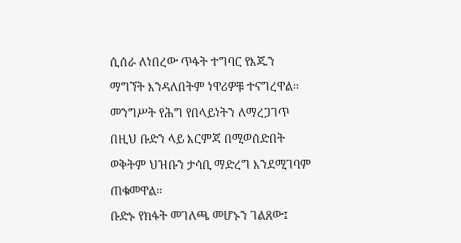ሲሰራ ለነበረው ጥፋት ተግባር የእጁን ማግኘት እንዳለበትም ነዋሪዎቹ ተናግረዋል፡፡
መንግሥት የሕግ የበላይነትን ለማረጋገጥ በዚህ ቡድን ላይ እርምጃ በሚወሰድበት ወቅትም ህዝቡን ታሳቢ ማድረግ እንደሚገባም ጠቁመዋል።
ቡድኑ የክፋት መገለጫ መሆኑን ገልጸው፤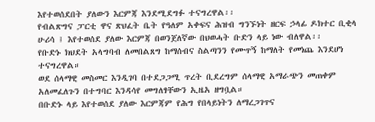እየተወሰደበት ያለውን እርምጃ እንደሚደግፉ ተናግረዋል፡፡
የብልጽግና ፓርቲ ዋና ጽህፈት ቤት የዓለም አቀፍና ሕዝብ ግንኙነት ዘርፍ ኃላፊ ዶክተር ቢቂላ ሁሪሳ ፤ እየተወሰደ ያለው እርምጃ በወንጀለኛው በህወሓት ቡድን ላይ ነው ብለዋል፡፡
የቡድኑ ክህደት አላግባብ ለመበልጸግ ከማሰብና ስልጣንን የሙጥኝ ከማለት የመነጨ እንደሆነ ተናግረዋል።
ወደ ሰላማዊ መስመር እንዲገባ በተደጋጋሚ ጥረት ቢደረግም ሰላማዊ አማራጭን መጠቀም አለመፈለጉን በተግባር እንዳሳየ መግለፃቸውን ኢዜአ ዘግቧል።
በቡድኑ ላይ እየተወሰደ ያለው እርምጃም የሕግ የበላይነትን ለማረጋገጥና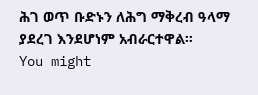ሕገ ወጥ ቡድኑን ለሕግ ማቅረብ ዓላማ ያደረገ እንደሆነም አብራርተዋል።
You might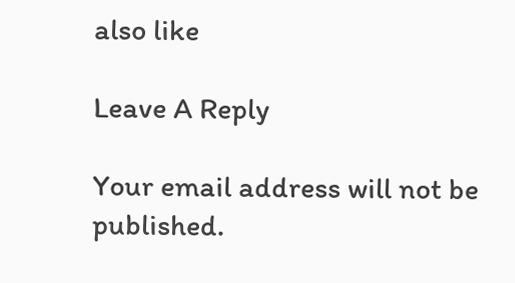also like

Leave A Reply

Your email address will not be published.